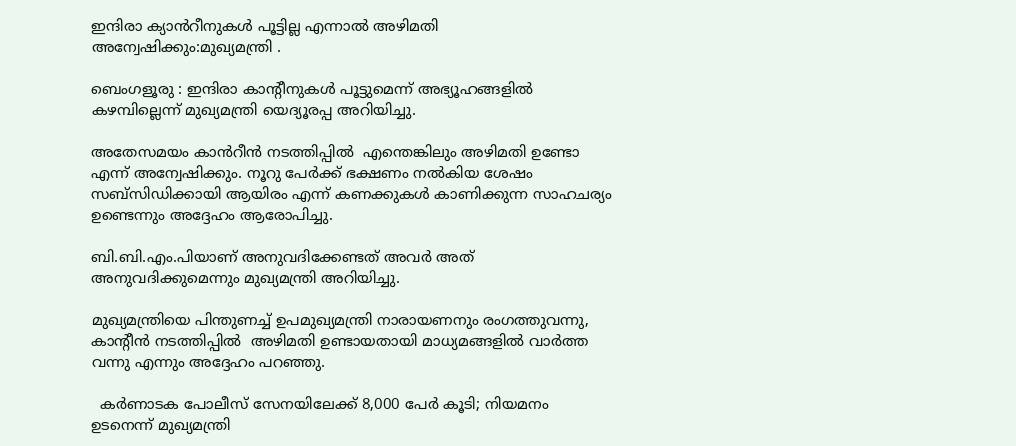ഇന്ദിരാ ക്യാൻറീനുകൾ പൂട്ടില്ല എന്നാൽ അഴിമതി അന്വേഷിക്കും:മുഖ്യമന്ത്രി .

ബെംഗളൂരു : ഇന്ദിരാ കാന്റീനുകൾ പൂട്ടുമെന്ന് അഭ്യൂഹങ്ങളിൽ കഴമ്പില്ലെന്ന് മുഖ്യമന്ത്രി യെദ്യൂരപ്പ അറിയിച്ചു.

അതേസമയം കാൻറീൻ നടത്തിപ്പിൽ  എന്തെങ്കിലും അഴിമതി ഉണ്ടോ എന്ന് അന്വേഷിക്കും. നൂറു പേർക്ക് ഭക്ഷണം നൽകിയ ശേഷം സബ്സിഡിക്കായി ആയിരം എന്ന് കണക്കുകൾ കാണിക്കുന്ന സാഹചര്യം ഉണ്ടെന്നും അദ്ദേഹം ആരോപിച്ചു.

ബി.ബി.എം.പിയാണ് അനുവദിക്കേണ്ടത് അവർ അത് അനുവദിക്കുമെന്നും മുഖ്യമന്ത്രി അറിയിച്ചു.

മുഖ്യമന്ത്രിയെ പിന്തുണച്ച് ഉപമുഖ്യമന്ത്രി നാരായണനും രംഗത്തുവന്നു, കാന്റീൻ നടത്തിപ്പിൽ  അഴിമതി ഉണ്ടായതായി മാധ്യമങ്ങളിൽ വാർത്ത വന്നു എന്നും അദ്ദേഹം പറഞ്ഞു.

  കർണാടക പോലീസ് സേനയിലേക്ക് 8,000 പേർ കൂടി; നിയമനം ഉടനെന്ന് മുഖ്യമന്ത്രി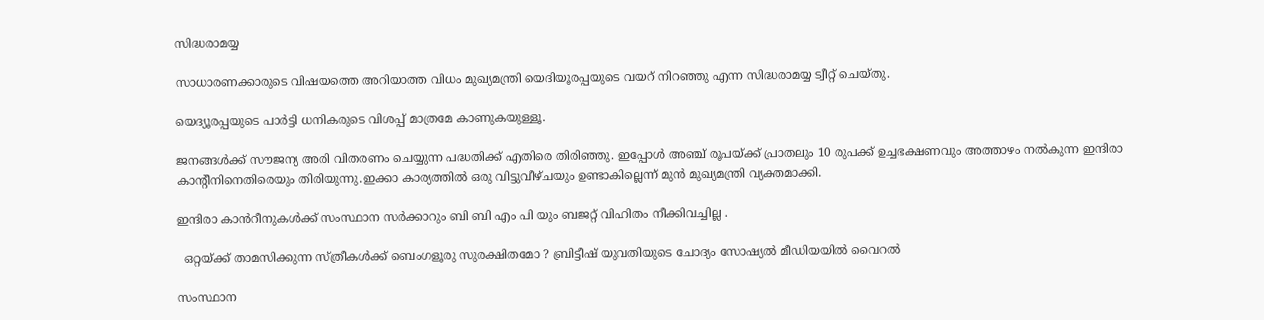സിദ്ധരാമയ്യ

സാധാരണക്കാരുടെ വിഷയത്തെ അറിയാത്ത വിധം മുഖ്യമന്ത്രി യെദിയൂരപ്പയുടെ വയറ് നിറഞ്ഞു എന്ന സിദ്ധരാമയ്യ ട്വീറ്റ് ചെയ്തു.

യെദ്യൂരപ്പയുടെ പാർട്ടി ധനികരുടെ വിശപ്പ് മാത്രമേ കാണുകയുള്ളൂ.

ജനങ്ങൾക്ക് സൗജന്യ അരി വിതരണം ചെയ്യുന്ന പദ്ധതിക്ക് എതിരെ തിരിഞ്ഞു. ഇപ്പോൾ അഞ്ച് രൂപയ്ക്ക് പ്രാതലും 10 രുപക്ക് ഉച്ചഭക്ഷണവും അത്താഴം നൽകുന്ന ഇന്ദിരാ കാന്റീനിനെതിരെയും തിരിയുന്നു.ഇക്കാ കാര്യത്തിൽ ഒരു വിട്ടുവീഴ്ചയും ഉണ്ടാകില്ലെന്ന് മുൻ മുഖ്യമന്ത്രി വ്യക്തമാക്കി.

ഇന്ദിരാ കാൻറീനുകൾക്ക് സംസ്ഥാന സർക്കാറും ബി ബി എം പി യും ബജറ്റ് വിഹിതം നീക്കിവച്ചില്ല .

  ഒറ്റയ്ക്ക് താമസിക്കുന്ന സ്ത്രീകൾക്ക് ബെംഗളൂരു സുരക്ഷിതമോ ? ബ്രിട്ടീഷ് യുവതിയുടെ ചോദ്യം സോഷ്യൽ മീഡിയയിൽ വൈറൽ

സംസ്ഥാന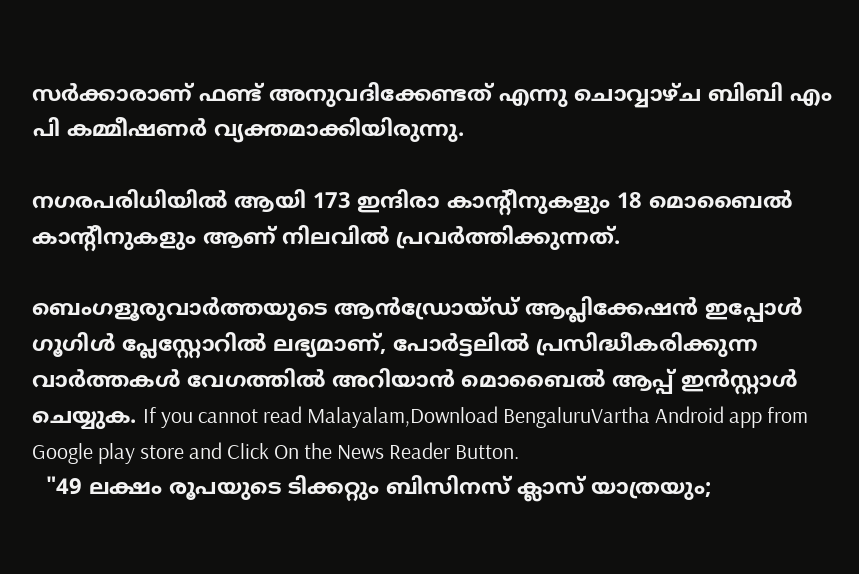സർക്കാരാണ് ഫണ്ട് അനുവദിക്കേണ്ടത് എന്നു ചൊവ്വാഴ്ച ബിബി എം പി കമ്മീഷണർ വ്യക്തമാക്കിയിരുന്നു.

നഗരപരിധിയിൽ ആയി 173 ഇന്ദിരാ കാന്റീനുകളും 18 മൊബൈൽ കാന്റീനുകളും ആണ് നിലവിൽ പ്രവർത്തിക്കുന്നത്.

ബെംഗളൂരുവാർത്തയുടെ ആൻഡ്രോയ്ഡ് ആപ്ലിക്കേഷൻ ഇപ്പോൾ ഗൂഗിൾ പ്ലേസ്റ്റോറിൽ ലഭ്യമാണ്, പോർട്ടലിൽ പ്രസിദ്ധീകരിക്കുന്ന വാർത്തകൾ വേഗത്തിൽ അറിയാൻ മൊബൈൽ ആപ്പ് ഇൻസ്റ്റാൾ ചെയ്യുക. If you cannot read Malayalam,Download BengaluruVartha Android app from Google play store and Click On the News Reader Button.
  "49 ലക്ഷം രൂപയുടെ ടിക്കറ്റും ബിസിനസ് ക്ലാസ് യാത്രയും;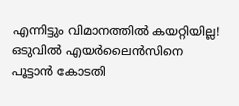എന്നിട്ടും വിമാനത്തിൽ കയറ്റിയില്ല! ഒടുവിൽ എയർലൈൻസിനെ പൂട്ടാൻ കോടതി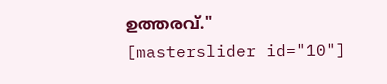ഉത്തരവ്."
[masterslider id="10"]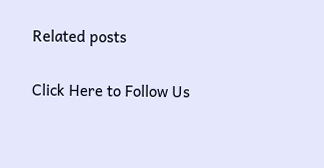Related posts

Click Here to Follow Us